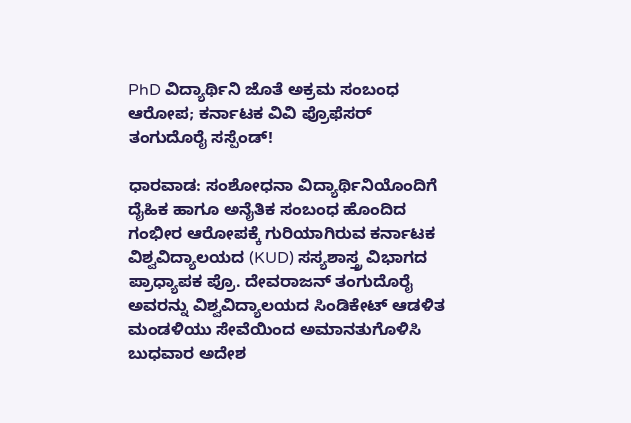PhD ವಿದ್ಯಾರ್ಥಿನಿ ಜೊತೆ ಅಕ್ರಮ ಸಂಬಂಧ ಆರೋಪ; ಕರ್ನಾಟಕ ವಿವಿ ಪ್ರೊಫೆಸರ್ ತಂಗುದೊರೈ ಸಸ್ಪೆಂಡ್!

ಧಾರವಾಡ: ಸಂಶೋಧನಾ ವಿದ್ಯಾರ್ಥಿನಿಯೊಂದಿಗೆ ದೈಹಿಕ ಹಾಗೂ ಅನೈತಿಕ ಸಂಬಂಧ ಹೊಂದಿದ ಗಂಭೀರ ಆರೋಪಕ್ಕೆ ಗುರಿಯಾಗಿರುವ ಕರ್ನಾಟಕ ವಿಶ್ವವಿದ್ಯಾಲಯದ (KUD) ಸಸ್ಯಶಾಸ್ತ್ರ ವಿಭಾಗದ ಪ್ರಾಧ್ಯಾಪಕ ಪ್ರೊ. ದೇವರಾಜನ್ ತಂಗುದೊರೈ ಅವರನ್ನು ವಿಶ್ವವಿದ್ಯಾಲಯದ ಸಿಂಡಿಕೇಟ್ ಆಡಳಿತ ಮಂಡಳಿಯು ಸೇವೆಯಿಂದ ಅಮಾನತುಗೊಳಿಸಿ ಬುಧವಾರ ಅದೇಶ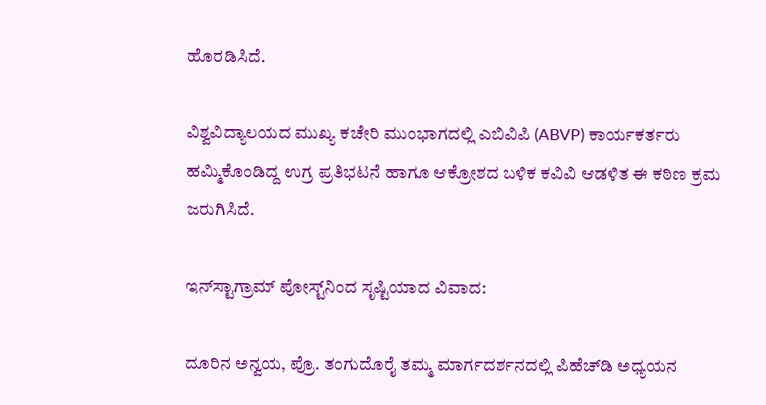ಹೊರಡಿಸಿದೆ.

ವಿಶ್ವವಿದ್ಯಾಲಯದ ಮುಖ್ಯ ಕಚೇರಿ ಮುಂಭಾಗದಲ್ಲಿ ಎಬಿವಿಪಿ (ABVP) ಕಾರ್ಯಕರ್ತರು ಹಮ್ಮಿಕೊಂಡಿದ್ದ ಉಗ್ರ ಪ್ರತಿಭಟನೆ ಹಾಗೂ ಆಕ್ರೋಶದ ಬಳಿಕ ಕವಿವಿ ಆಡಳಿತ ಈ ಕಠಿಣ ಕ್ರಮ ಜರುಗಿಸಿದೆ.

ಇನ್‌ಸ್ಟಾಗ್ರಾಮ್ ಪೋಸ್ಟ್‌ನಿಂದ ಸೃಷ್ಟಿಯಾದ ವಿವಾದ:

ದೂರಿನ ಅನ್ವಯ, ಪ್ರೊ. ತಂಗುದೊರೈ ತಮ್ಮ ಮಾರ್ಗದರ್ಶನದಲ್ಲಿ ಪಿಹೆಚ್‌ಡಿ ಅಧ್ಯಯನ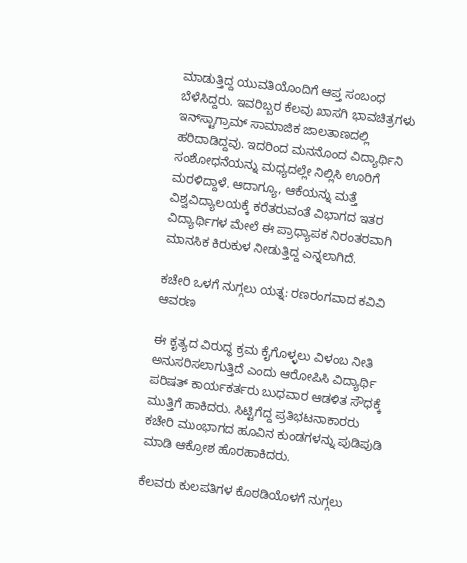ಮಾಡುತ್ತಿದ್ದ ಯುವತಿಯೊಂದಿಗೆ ಆಪ್ತ ಸಂಬಂಧ ಬೆಳೆಸಿದ್ದರು. ಇವರಿಬ್ಬರ ಕೆಲವು ಖಾಸಗಿ ಭಾವಚಿತ್ರಗಳು ಇನ್‌ಸ್ಟಾಗ್ರಾಮ್ ಸಾಮಾಜಿಕ ಜಾಲತಾಣದಲ್ಲಿ ಹರಿದಾಡಿದ್ದವು. ಇದರಿಂದ ಮನನೊಂದ ವಿದ್ಯಾರ್ಥಿನಿ ಸಂಶೋಧನೆಯನ್ನು ಮಧ್ಯದಲ್ಲೇ ನಿಲ್ಲಿಸಿ ಊರಿಗೆ ಮರಳಿದ್ದಾಳೆ. ಆದಾಗ್ಯೂ, ಆಕೆಯನ್ನು ಮತ್ತೆ ವಿಶ್ವವಿದ್ಯಾಲಯಕ್ಕೆ ಕರೆತರುವಂತೆ ವಿಭಾಗದ ಇತರ ವಿದ್ಯಾರ್ಥಿಗಳ ಮೇಲೆ ಈ ಪ್ರಾಧ್ಯಾಪಕ ನಿರಂತರವಾಗಿ ಮಾನಸಿಕ ಕಿರುಕುಳ ನೀಡುತ್ತಿದ್ದ ಎನ್ನಲಾಗಿದೆ.

ಕಚೇರಿ ಒಳಗೆ ನುಗ್ಗಲು ಯತ್ನ: ರಣರಂಗವಾದ ಕವಿವಿ ಆವರಣ

ಈ ಕೃತ್ಯದ ವಿರುದ್ಧ ಕ್ರಮ ಕೈಗೊಳ್ಳಲು ವಿಳಂಬ ನೀತಿ ಅನುಸರಿಸಲಾಗುತ್ತಿದೆ ಎಂದು ಆರೋಪಿಸಿ ವಿದ್ಯಾರ್ಥಿ ಪರಿಷತ್ ಕಾರ್ಯಕರ್ತರು ಬುಧವಾರ ಆಡಳಿತ ಸೌಧಕ್ಕೆ ಮುತ್ತಿಗೆ ಹಾಕಿದರು. ಸಿಟ್ಟಿಗೆದ್ದ ಪ್ರತಿಭಟನಾಕಾರರು ಕಚೇರಿ ಮುಂಭಾಗದ ಹೂವಿನ ಕುಂಡಗಳನ್ನು ಪುಡಿಪುಡಿ ಮಾಡಿ ಆಕ್ರೋಶ ಹೊರಹಾಕಿದರು.

ಕೆಲವರು ಕುಲಪತಿಗಳ ಕೊಠಡಿಯೊಳಗೆ ನುಗ್ಗಲು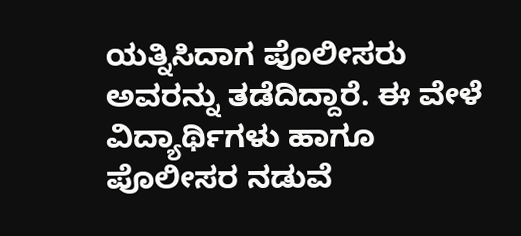ಯತ್ನಿಸಿದಾಗ ಪೊಲೀಸರು ಅವರನ್ನು ತಡೆದಿದ್ದಾರೆ. ಈ ವೇಳೆ ವಿದ್ಯಾರ್ಥಿಗಳು ಹಾಗೂ ಪೊಲೀಸರ ನಡುವೆ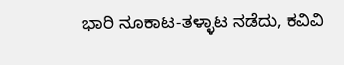ಭಾರಿ ನೂಕಾಟ-ತಳ್ಳಾಟ ನಡೆದು, ಕವಿವಿ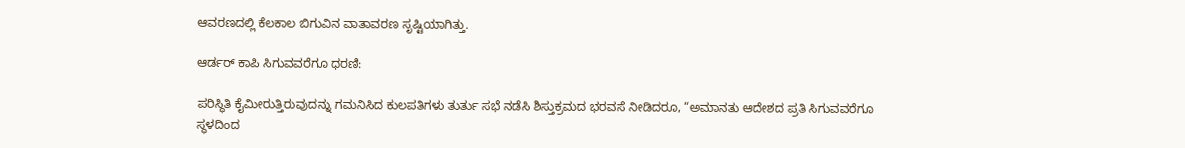ಆವರಣದಲ್ಲಿ ಕೆಲಕಾಲ ಬಿಗುವಿನ ವಾತಾವರಣ ಸೃಷ್ಟಿಯಾಗಿತ್ತು.

ಆರ್ಡರ್ ಕಾಪಿ ಸಿಗುವವರೆಗೂ ಧರಣಿ:

ಪರಿಸ್ಥಿತಿ ಕೈಮೀರುತ್ತಿರುವುದನ್ನು ಗಮನಿಸಿದ ಕುಲಪತಿಗಳು ತುರ್ತು ಸಭೆ ನಡೆಸಿ ಶಿಸ್ತುಕ್ರಮದ ಭರವಸೆ ನೀಡಿದರೂ, “ಅಮಾನತು ಆದೇಶದ ಪ್ರತಿ ಸಿಗುವವರೆಗೂ ಸ್ಥಳದಿಂದ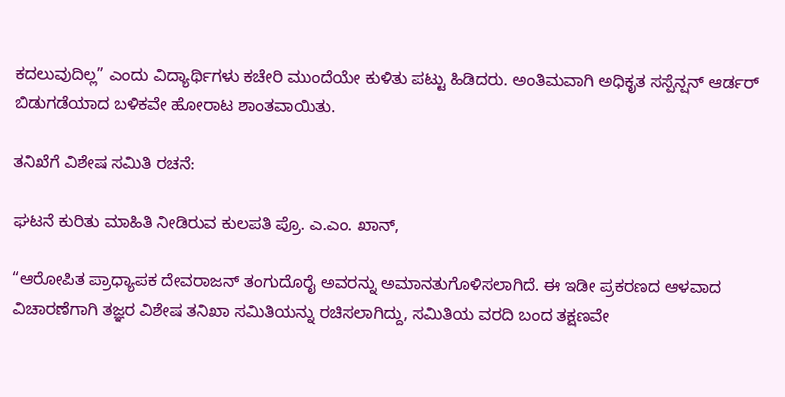ಕದಲುವುದಿಲ್ಲ” ಎಂದು ವಿದ್ಯಾರ್ಥಿಗಳು ಕಚೇರಿ ಮುಂದೆಯೇ ಕುಳಿತು ಪಟ್ಟು ಹಿಡಿದರು. ಅಂತಿಮವಾಗಿ ಅಧಿಕೃತ ಸಸ್ಪೆನ್ಷನ್ ಆರ್ಡರ್ ಬಿಡುಗಡೆಯಾದ ಬಳಿಕವೇ ಹೋರಾಟ ಶಾಂತವಾಯಿತು.

ತನಿಖೆಗೆ ವಿಶೇಷ ಸಮಿತಿ ರಚನೆ:

ಘಟನೆ ಕುರಿತು ಮಾಹಿತಿ ನೀಡಿರುವ ಕುಲಪತಿ ಪ್ರೊ. ಎ.ಎಂ. ಖಾನ್,

“ಆರೋಪಿತ ಪ್ರಾಧ್ಯಾಪಕ ದೇವರಾಜನ್ ತಂಗುದೊರೈ ಅವರನ್ನು ಅಮಾನತುಗೊಳಿಸಲಾಗಿದೆ. ಈ ಇಡೀ ಪ್ರಕರಣದ ಆಳವಾದ ವಿಚಾರಣೆಗಾಗಿ ತಜ್ಞರ ವಿಶೇಷ ತನಿಖಾ ಸಮಿತಿಯನ್ನು ರಚಿಸಲಾಗಿದ್ದು, ಸಮಿತಿಯ ವರದಿ ಬಂದ ತಕ್ಷಣವೇ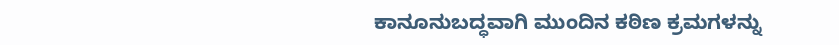ಕಾನೂನುಬದ್ಧವಾಗಿ ಮುಂದಿನ ಕಠಿಣ ಕ್ರಮಗಳನ್ನು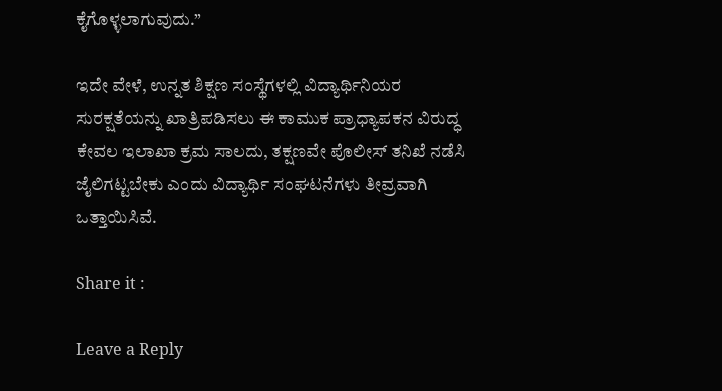ಕೈಗೊಳ್ಳಲಾಗುವುದು.”

ಇದೇ ವೇಳೆ, ಉನ್ನತ ಶಿಕ್ಷಣ ಸಂಸ್ಥೆಗಳಲ್ಲಿ ವಿದ್ಯಾರ್ಥಿನಿಯರ ಸುರಕ್ಷತೆಯನ್ನು ಖಾತ್ರಿಪಡಿಸಲು ಈ ಕಾಮುಕ ಪ್ರಾಧ್ಯಾಪಕನ ವಿರುದ್ಧ ಕೇವಲ ಇಲಾಖಾ ಕ್ರಮ ಸಾಲದು, ತಕ್ಷಣವೇ ಪೊಲೀಸ್ ತನಿಖೆ ನಡೆಸಿ ಜೈಲಿಗಟ್ಟಬೇಕು ಎಂದು ವಿದ್ಯಾರ್ಥಿ ಸಂಘಟನೆಗಳು ತೀವ್ರವಾಗಿ ಒತ್ತಾಯಿಸಿವೆ.

Share it :

Leave a Reply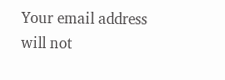Your email address will not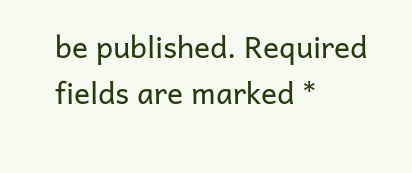be published. Required fields are marked *